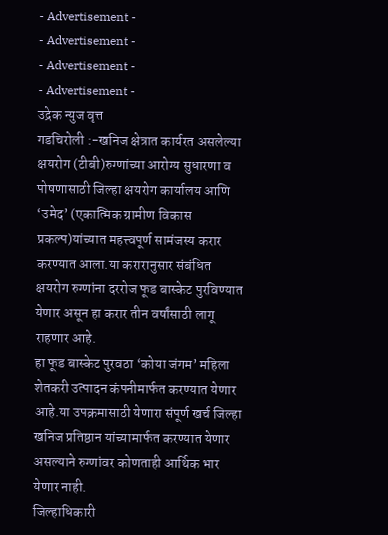- Advertisement -
- Advertisement -
- Advertisement -
- Advertisement -
उद्रेक न्युज वृत्त
गडचिरोली :-खनिज क्षेत्रात कार्यरत असलेल्या क्षयरोग (टीबी)रुग्णांच्या आरोग्य सुधारणा व पोषणासाठी जिल्हा क्षयरोग कार्यालय आणि ‘उमेद’ (एकात्मिक ग्रामीण विकास प्रकल्प)यांच्यात महत्त्वपूर्ण सामंजस्य करार करण्यात आला.या करारानुसार संबंधित क्षयरोग रुग्णांना दररोज फूड बास्केट पुरविण्यात येणार असून हा करार तीन वर्षांसाठी लागू राहणार आहे.
हा फूड बास्केट पुरवठा ‘कोया जंगम’ महिला शेतकरी उत्पादन कंपनीमार्फत करण्यात येणार आहे.या उपक्रमासाठी येणारा संपूर्ण खर्च जिल्हा खनिज प्रतिष्ठान यांच्यामार्फत करण्यात येणार असल्याने रुग्णांवर कोणताही आर्थिक भार येणार नाही.
जिल्हाधिकारी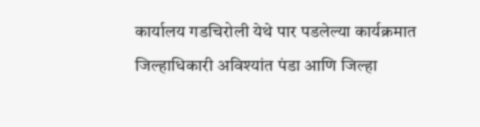कार्यालय गडचिरोली येथे पार पडलेल्या कार्यक्रमात जिल्हाधिकारी अविश्यांत पंडा आणि जिल्हा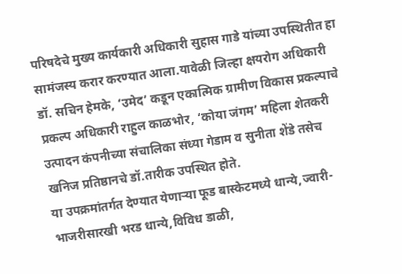परिषदेचे मुख्य कार्यकारी अधिकारी सुहास गाडे यांच्या उपस्थितीत हा सामंजस्य करार करण्यात आला.यावेळी जिल्हा क्षयरोग अधिकारी डॉ. सचिन हेमके, ‘उमेद’ कडून एकात्मिक ग्रामीण विकास प्रकल्पाचे प्रकल्प अधिकारी राहुल काळभोर, ‘कोया जंगम’ महिला शेतकरी उत्पादन कंपनीच्या संचालिका संध्या गेडाम व सुनीता शेंडे तसेच खनिज प्रतिष्ठानचे डॉ.तारीक उपस्थित होते.
या उपक्रमांतर्गत देण्यात येणाऱ्या फूड बास्केटमध्ये धान्ये,ज्वारी-भाजरीसारखी भरड धान्ये,विविध डाळी,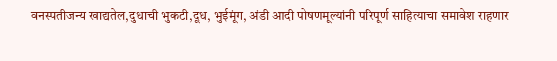वनस्पतीजन्य खाद्यतेल,दुधाची भुकटी,दूध, भुईमूंग, अंडी आदी पोषणमूल्यांनी परिपूर्ण साहित्याचा समावेश राहणार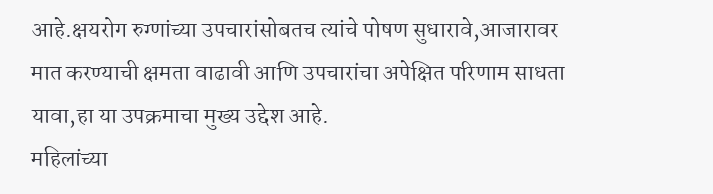आहे.क्षयरोग रुग्णांच्या उपचारांसोबतच त्यांचे पोषण सुधारावे,आजारावर मात करण्याची क्षमता वाढावी आणि उपचारांचा अपेक्षित परिणाम साधता यावा,हा या उपक्रमाचा मुख्य उद्देश आहे.
महिलांच्या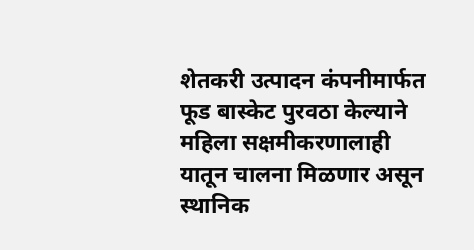शेतकरी उत्पादन कंपनीमार्फत फूड बास्केट पुरवठा केल्याने महिला सक्षमीकरणालाही यातून चालना मिळणार असून स्थानिक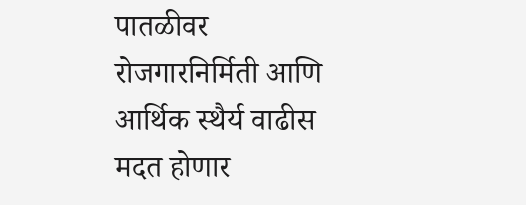पातळीवर रोजगारनिर्मिती आणि आर्थिक स्थैर्य वाढीस मदत होणार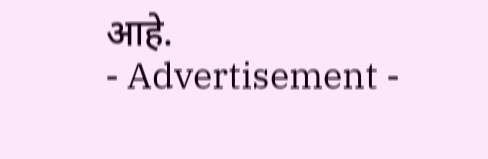आहे.
- Advertisement -